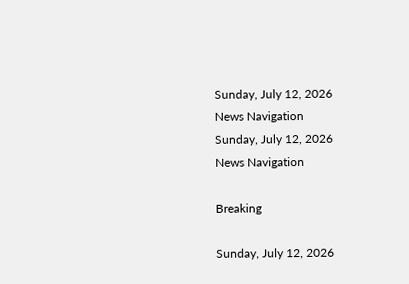Sunday, July 12, 2026
News Navigation
Sunday, July 12, 2026
News Navigation

Breaking

Sunday, July 12, 2026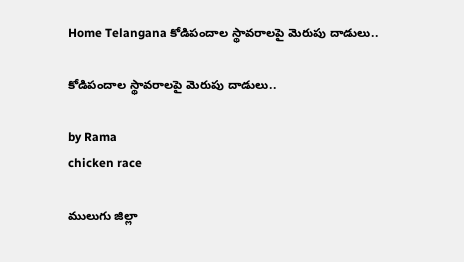Home Telangana కోడిపందాల స్థావరాలపై మెరుపు దాడులు..

కోడిపందాల స్థావరాలపై మెరుపు దాడులు..

by Rama
chicken race

ములుగు జిల్లా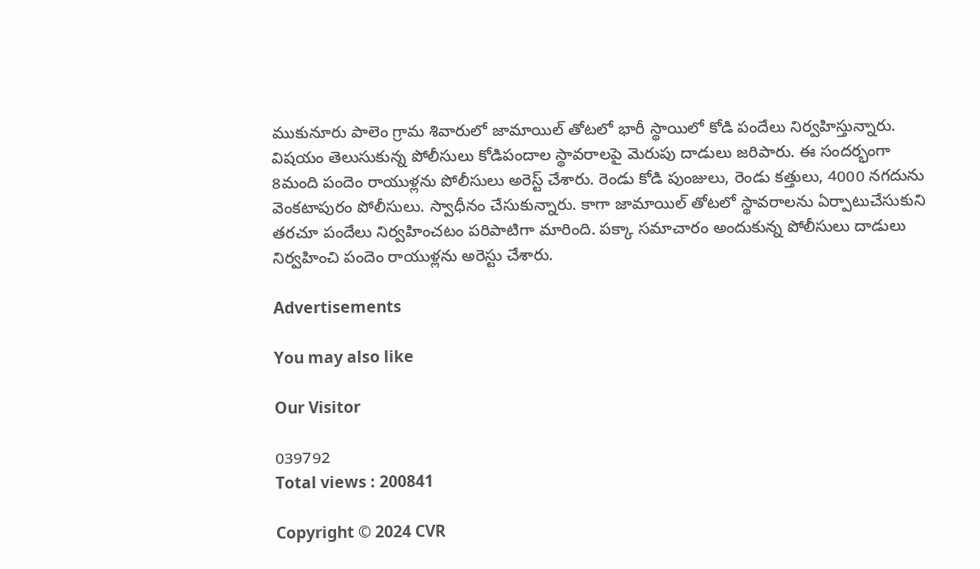ముకునూరు పాలెం గ్రామ శివారులో జామాయిల్ తోటలో భారీ స్థాయిలో కోడి పందేలు నిర్వహిస్తున్నారు. విషయం తెలుసుకున్న పోలీసులు కోడిపందాల స్థావరాలపై మెరుపు దాడులు జరిపారు. ఈ సందర్భంగా 8మంది పందెం రాయుళ్లను పోలీసులు అరెస్ట్ చేశారు. రెండు కోడి పుంజులు, రెండు కత్తులు, 4000 నగదును వెంకటాపురం పోలీసులు. స్వాధీనం చేసుకున్నారు. కాగా జామాయిల్ తోటలో స్థావరాలను ఏర్పాటుచేసుకుని తరచూ పందేలు నిర్వహించటం పరిపాటిగా మారింది. పక్కా సమాచారం అందుకున్న పోలీసులు దాడులు నిర్వహించి పందెం రాయుళ్లను అరెస్టు చేశారు.

Advertisements

You may also like

Our Visitor

039792
Total views : 200841

Copyright © 2024 CVR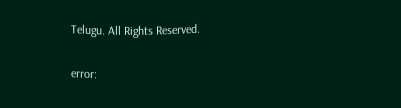Telugu. All Rights Reserved.

error: